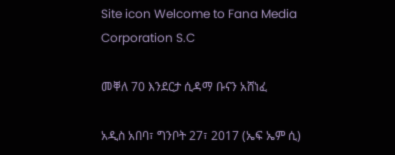Site icon Welcome to Fana Media Corporation S.C

መቐለ 70 እንደርታ ሲዳማ ቡናን አሸነፈ

አዲስ አበባ፣ ግንቦት 27፣ 2017 (ኤፍ ኤም ሲ)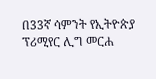በ33ኛ ሳምንት የኢትዮጵያ ፕሪሚየር ሊግ መርሐ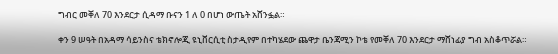ግብር መቐለ 70 እንደርታ ሲዳማ ቡናን 1 ለ 0 በሆነ ውጤት አሸንፏል።

ቀን 9 ሠዓት በአዳማ ሳይንስና ቴክኖሎጂ ዩኒቨርሲቲ ስታዲየም በተካሄደው ጨዋታ ቤንጃሚን ኮቴ የመቐለ 70 እንደርታ ማሸነፊያ ግብ አስቆጥሯል።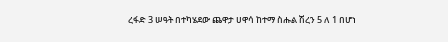ረፋድ 3 ሠዓት በተካሄደው ጨዋታ ሀዋሳ ከተማ ስሑል ሽረን 5 ለ 1 በሆነ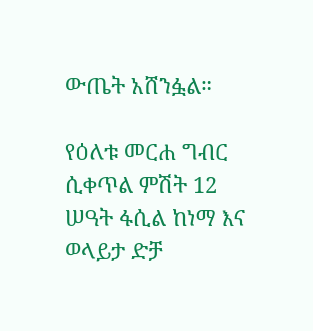ውጤት አሸንፏል።

የዕለቱ መርሐ ግብር ሲቀጥል ምሽት 12 ሠዓት ፋሲል ከነማ እና ወላይታ ድቻ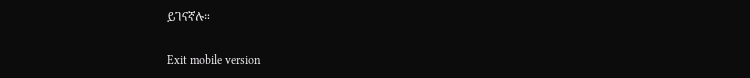ይገናኛሉ።

Exit mobile version